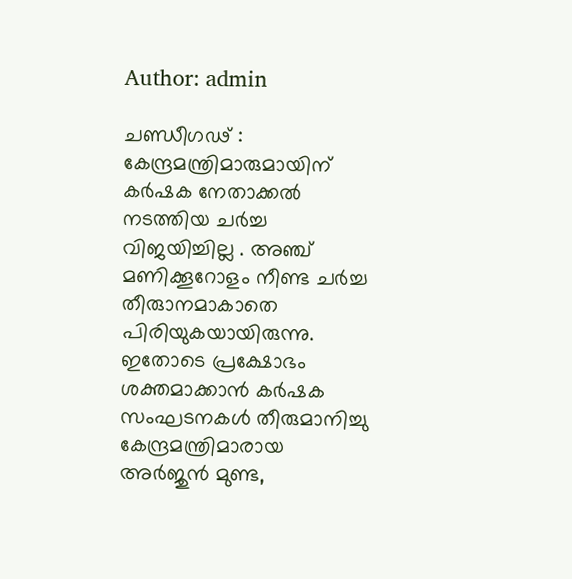Author: admin

ചണ്ഡീഗഢ് : കേന്ദ്രമന്ത്രിമാരുമായിന് കര്‍ഷക നേതാക്കൽ നടത്തിയ ചര്‍ച്ച വിജയിച്ചില്ല . അഞ്ച് മണിക്കൂറോളം നീണ്ട ചര്‍ച്ച തീരുാനമാകാതെ പിരിയുകയായിരുന്നു. ഇതോടെ പ്രക്ഷോഭം ശക്തമാക്കാൻ കർഷക സംഘടനകൾ തീരുമാനിച്ചു കേന്ദ്രമന്ത്രിമാരായ അർജുൻ മുണ്ട,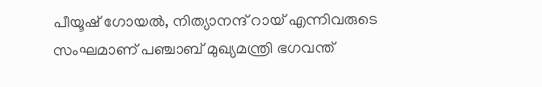പീയൂഷ് ഗോയൽ, നിത്യാനന്ദ് റായ് എന്നിവരുടെ സംഘമാണ് പഞ്ചാബ് മുഖ്യമന്ത്രി ഭഗവന്ത്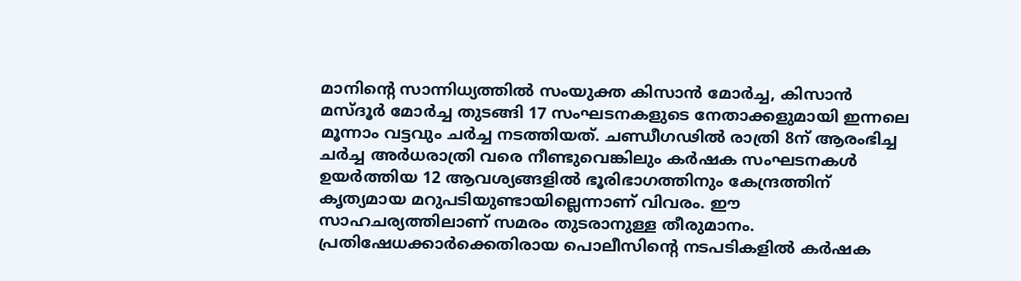മാനിന്‍റെ സാന്നിധ്യത്തിൽ സംയുക്ത കിസാൻ മോർച്ച, കിസാൻ മസ്‌ദൂർ മോർച്ച തുടങ്ങി 17 സംഘടനകളുടെ നേതാക്കളുമായി ഇന്നലെ മൂന്നാം വട്ടവും ചർച്ച നടത്തിയത്. ചണ്ഡീഗഢിൽ രാത്രി 8ന് ആരംഭിച്ച ചർച്ച അർധരാത്രി വരെ നീണ്ടുവെങ്കിലും കർഷക സംഘടനകൾ ഉയർത്തിയ 12 ആവശ്യങ്ങളിൽ ഭൂരിഭാഗത്തിനും കേന്ദ്രത്തിന് കൃത്യമായ മറുപടിയുണ്ടായില്ലെന്നാണ് വിവരം. ഈ സാഹചര്യത്തിലാണ് സമരം തുടരാനുള്ള തീരുമാനം. പ്രതിഷേധക്കാര്‍ക്കെതിരായ പൊലീസിന്‍റെ നടപടികളില്‍ കര്‍ഷക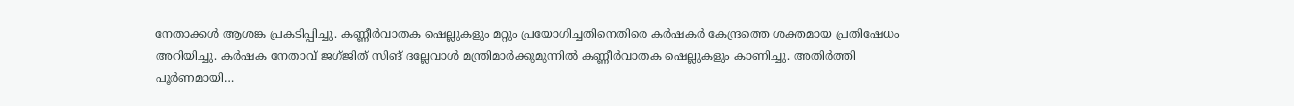നേതാക്കള്‍ ആശങ്ക പ്രകടിപ്പിച്ചു. കണ്ണീർവാതക ഷെല്ലുകളും മറ്റും പ്രയോഗിച്ചതിനെതിരെ കർഷകർ കേന്ദ്രത്തെ ശക്തമായ പ്രതിഷേധം അറിയിച്ചു. കർഷക നേതാവ് ജഗ്‌ജിത് സിങ് ദല്ലേവാൾ മന്ത്രിമാർക്കുമുന്നിൽ കണ്ണീർവാതക ഷെല്ലുകളും കാണിച്ചു. അതിർത്തി പൂർണമായി…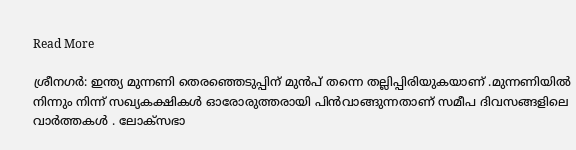Read More

ശ്രീനഗര്‍: ഇന്ത്യ മുന്നണി തെരഞ്ഞെടുപ്പിന് മുൻപ് തന്നെ തല്ലിപ്പിരിയുകയാണ് .മുന്നണിയിൽ നിന്നും നിന്ന് സഖ്യകക്ഷികള്‍ ഓരോരുത്തരായി പിന്‍വാങ്ങുന്നതാണ് സമീപ ദിവസങ്ങളിലെ വാർത്തകൾ . ലോക്‌സഭാ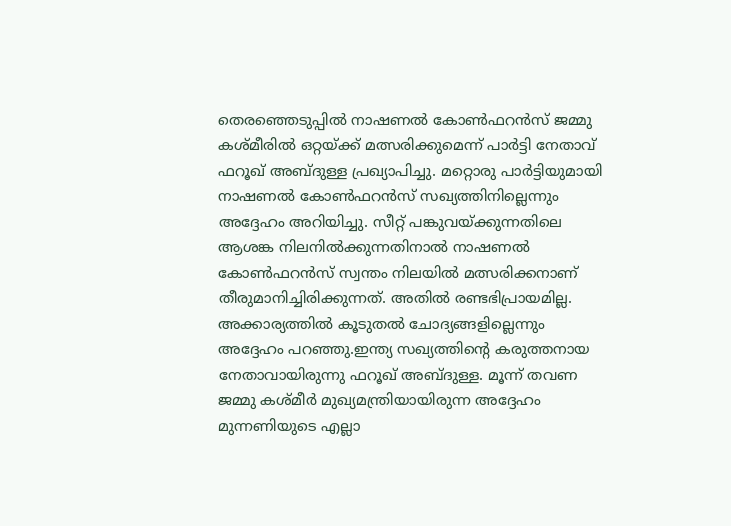തെരഞ്ഞെടുപ്പില്‍ നാഷണല്‍ കോണ്‍ഫറന്‍സ് ജമ്മു കശ്മീരില്‍ ഒറ്റയ്ക്ക് മത്സരിക്കുമെന്ന് പാര്‍ട്ടി നേതാവ് ഫറൂഖ് അബ്ദുള്ള പ്രഖ്യാപിച്ചു. മറ്റൊരു പാര്‍ട്ടിയുമായി നാഷണല്‍ കോണ്‍ഫറന്‍സ് സഖ്യത്തിനില്ലെന്നും അദ്ദേഹം അറിയിച്ചു. സീറ്റ് പങ്കുവയ്ക്കുന്നതിലെ ആശങ്ക നിലനില്‍ക്കുന്നതിനാല്‍ നാഷണല്‍ കോണ്‍ഫറന്‍സ് സ്വന്തം നിലയില്‍ മത്സരിക്കനാണ് തീരുമാനിച്ചിരിക്കുന്നത്. അതില്‍ രണ്ടഭിപ്രായമില്ല. അക്കാര്യത്തില്‍ കൂടുതല്‍ ചോദ്യങ്ങളില്ലെന്നും അദ്ദേഹം പറഞ്ഞു.ഇന്ത്യ സഖ്യത്തിന്റെ കരുത്തനായ നേതാവായിരുന്നു ഫറൂഖ് അബ്ദുള്ള. മൂന്ന് തവണ ജമ്മു കശ്മീര്‍ മുഖ്യമന്ത്രിയായിരുന്ന അദ്ദേഹം മുന്നണിയുടെ എല്ലാ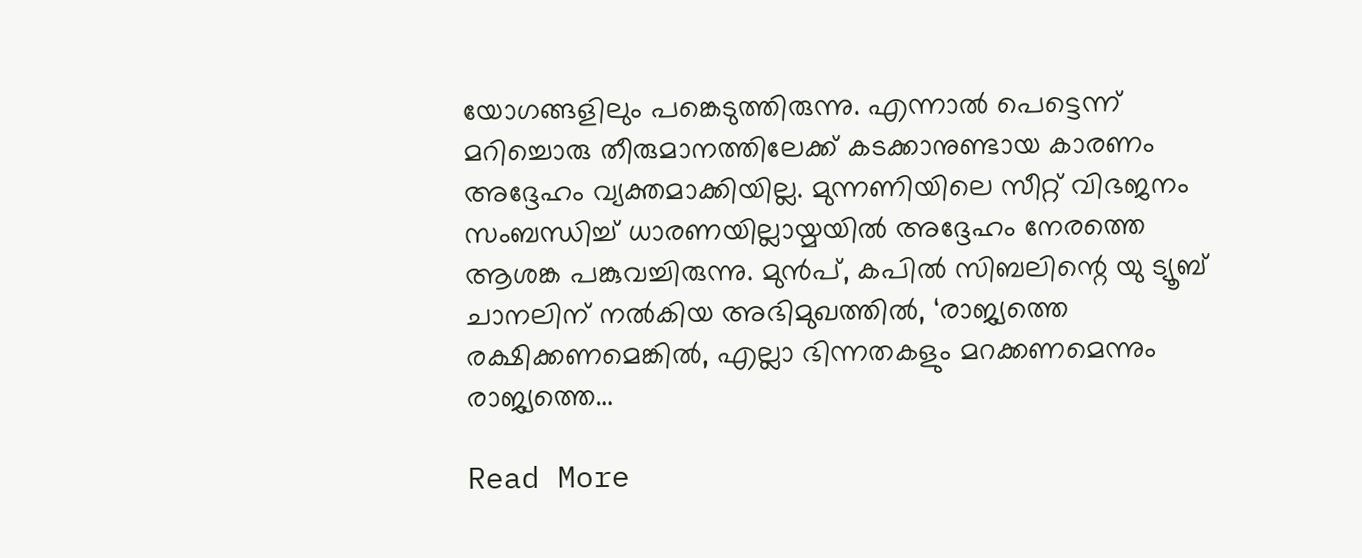യോഗങ്ങളിലും പങ്കെടുത്തിരുന്നു. എന്നാല്‍ പെട്ടെന്ന് മറിച്ചൊരു തീരുമാനത്തിലേക്ക് കടക്കാനുണ്ടായ കാരണം അദ്ദേഹം വ്യക്തമാക്കിയില്ല. മുന്നണിയിലെ സീറ്റ് വിഭജനം സംബന്ധിച്ച് ധാരണയില്ലായ്മയില്‍ അദ്ദേഹം നേരത്തെ ആശങ്ക പങ്കുവച്ചിരുന്നു. മുന്‍പ്, കപില്‍ സിബലിന്റെ യു ട്യൂബ് ചാനലിന് നല്‍കിയ അഭിമുഖത്തില്‍, ‘രാജ്യത്തെ രക്ഷിക്കണമെങ്കില്‍, എല്ലാ ഭിന്നതകളും മറക്കണമെന്നും രാജ്യത്തെ…

Read More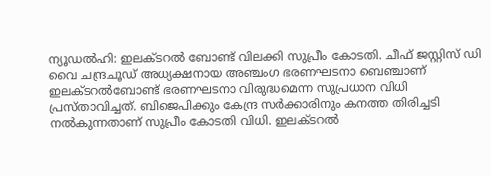ന്യൂഡൽഹി: ഇലക്ടറല്‍ ബോണ്ട് വിലക്കി സുപ്രീം കോടതി. ചീഫ് ജസ്റ്റിസ് ഡി വൈ ചന്ദ്രചൂഡ് അധ്യക്ഷനായ അഞ്ചംഗ ഭരണഘടനാ ബെഞ്ചാണ് ഇലക്ടറല്‍ബോണ്ട് ഭരണഘടനാ വിരുദ്ധമെന്ന സുപ്രധാന വിധി പ്രസ്താവിച്ചത്. ബിജെപിക്കും കേന്ദ്ര സര്‍ക്കാരിനും കനത്ത തിരിച്ചടി നല്‍കുന്നതാണ് സുപ്രീം കോടതി വിധി. ഇലക്ടറല്‍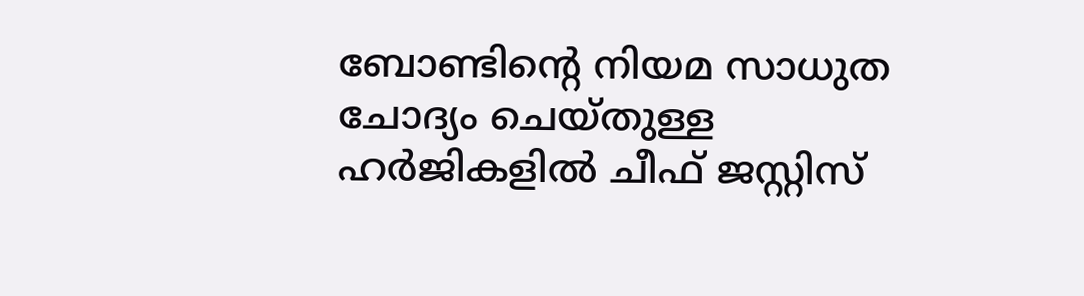ബോണ്ടിന്റെ നിയമ സാധുത ചോദ്യം ചെയ്തുള്ള ഹര്‍ജികളില്‍ ചീഫ് ജസ്റ്റിസ്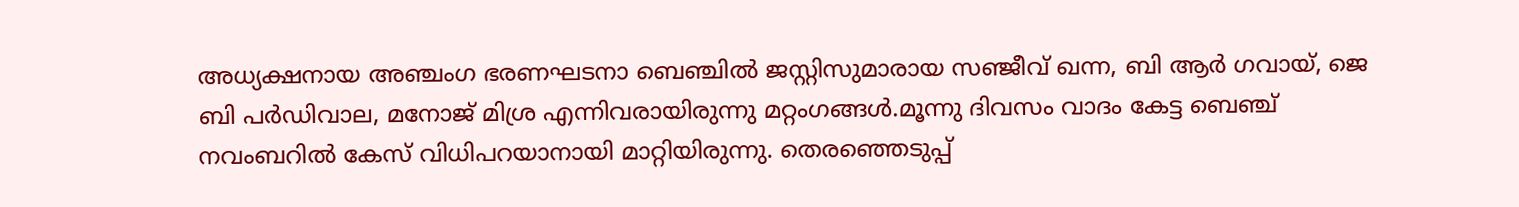അധ്യക്ഷനായ അഞ്ചംഗ ഭരണഘടനാ ബെഞ്ചില്‍ ജസ്റ്റിസുമാരായ സഞ്ജീവ് ഖന്ന, ബി ആര്‍ ഗവായ്, ജെ ബി പര്‍ഡിവാല, മനോജ് മിശ്ര എന്നിവരായിരുന്നു മറ്റംഗങ്ങള്‍.മൂന്നു ദിവസം വാദം കേട്ട ബെഞ്ച് നവംബറില്‍ കേസ് വിധിപറയാനായി മാറ്റിയിരുന്നു. തെരഞ്ഞെടുപ്പ്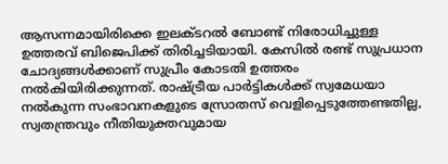ആസന്നമായിരിക്കെ ഇലക്ടറല്‍ ബോണ്ട് നിരോധിച്ചുള്ള ഉത്തരവ് ബിജെപിക്ക് തിരിച്ചടിയായി. കേസില്‍ രണ്ട് സുപ്രധാന ചോദ്യങ്ങള്‍ക്കാണ് സുപ്രീം കോടതി ഉത്തരം നല്‍കിയിരിക്കുന്നത്. രാഷ്ട്രീയ പാര്‍ട്ടികള്‍ക്ക് സ്വമേധയാ നല്‍കുന്ന സംഭാവനകളുടെ സ്രോതസ് വെളിപ്പെടുത്തേണ്ടതില്ല, സ്വതന്ത്രവും നീതിയുക്തവുമായ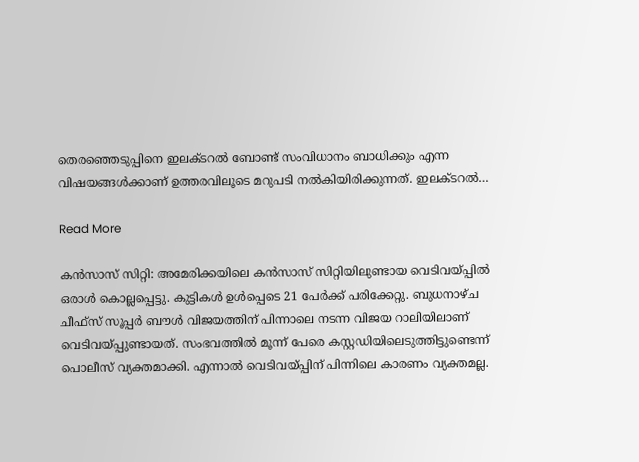തെരഞ്ഞെടുപ്പിനെ ഇലക്ടറല്‍ ബോണ്ട് സംവിധാനം ബാധിക്കും എന്ന വിഷയങ്ങള്‍ക്കാണ് ഉത്തരവിലൂടെ മറുപടി നല്‍കിയിരിക്കുന്നത്. ഇലക്ടറല്‍…

Read More

കൻസാസ് സിറ്റി: അമേരിക്കയിലെ കൻസാസ് സിറ്റിയിലുണ്ടായ വെടിവയ്പ്പിൽ ഒരാൾ കൊല്ലപ്പെട്ടു. കുട്ടികൾ ഉൾപ്പെടെ 21 പേർക്ക് പരിക്കേറ്റു. ബുധനാഴ്ച ചീഫ്‌സ് സൂപ്പർ ബൗൾ വിജയത്തിന് പിന്നാലെ നടന്ന വിജയ റാലിയിലാണ് വെടിവയ്പ്പുണ്ടായത്. സംഭവത്തിൽ മൂന്ന് പേരെ കസ്റ്റഡിയിലെടുത്തിട്ടുണ്ടെന്ന് പൊലീസ് വ്യക്തമാക്കി. എന്നാൽ വെടിവയ്പ്പിന് പിന്നിലെ കാരണം വ്യക്തമല്ല.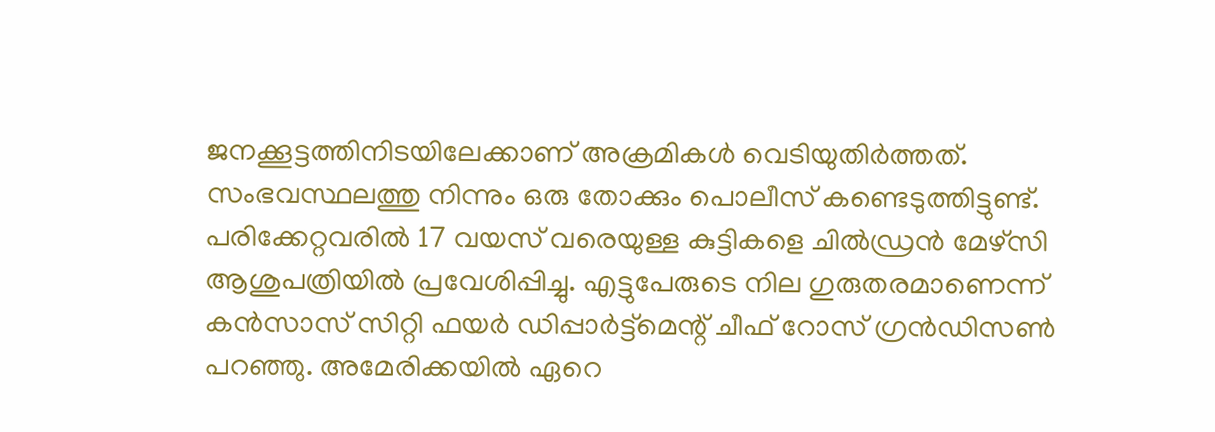ജനക്കൂട്ടത്തിനിടയിലേക്കാണ് അക്രമികള്‍ വെടിയുതിര്‍ത്തത്. സംഭവസ്ഥലത്തു നിന്നും ഒരു തോക്കും പൊലീസ് കണ്ടെടുത്തിട്ടുണ്ട്. പരിക്കേറ്റവരില്‍ 17 വയസ് വരെയുള്ള കുട്ടികളെ ചിൽഡ്രൻ മേഴ്സി ആശുപത്രിയില്‍ പ്രവേശിപ്പിച്ചു. എട്ടുപേരുടെ നില ഗുരുതരമാണെന്ന് കന്‍സാസ് സിറ്റി ഫയര്‍ ഡിപ്പാര്‍ട്ട്മെന്റ് ചീഫ് റോസ് ഗ്രന്‍ഡിസണ്‍ പറഞ്ഞു. അമേരിക്കയിൽ ഏറെ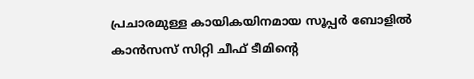പ്രചാരമുള്ള കായികയിനമായ സൂപ്പർ ബോളിൽ കാന്‍സസ് സിറ്റി ചീഫ് ടീമിന്‍റെ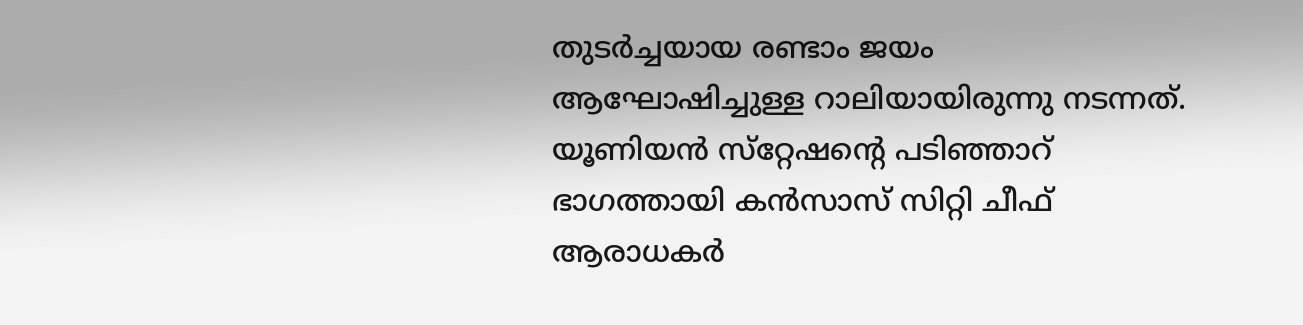തുടര്‍ച്ചയായ രണ്ടാം ജയം ആഘോഷിച്ചുള്ള റാലിയായിരുന്നു നടന്നത്. യൂണിയൻ സ്‌റ്റേഷന്‍റെ പടിഞ്ഞാറ് ഭാഗത്തായി കൻസാസ് സിറ്റി ചീഫ് ആരാധകർ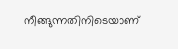നീങ്ങുന്നതിനിടെയാണ്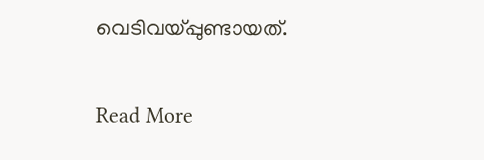വെടിവയ്പ്പുണ്ടായത്.

Read More